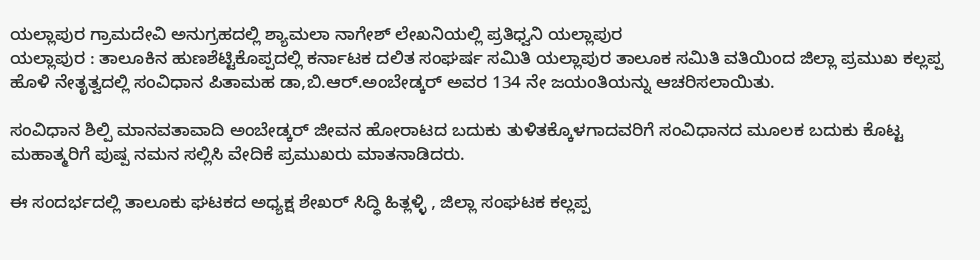ಯಲ್ಲಾಪುರ ಗ್ರಾಮದೇವಿ ಅನುಗ್ರಹದಲ್ಲಿ ಶ್ಯಾಮಲಾ ನಾಗೇಶ್ ಲೇಖನಿಯಲ್ಲಿ ಪ್ರತಿಧ್ವನಿ ಯಲ್ಲಾಪುರ
ಯಲ್ಲಾಪುರ : ತಾಲೂಕಿನ ಹುಣಶೆಟ್ಟಿಕೊಪ್ಪದಲ್ಲಿ ಕರ್ನಾಟಕ ದಲಿತ ಸಂಘರ್ಷ ಸಮಿತಿ ಯಲ್ಲಾಪುರ ತಾಲೂಕ ಸಮಿತಿ ವತಿಯಿಂದ ಜಿಲ್ಲಾ ಪ್ರಮುಖ ಕಲ್ಲಪ್ಪ ಹೊಳಿ ನೇತೃತ್ವದಲ್ಲಿ ಸಂವಿಧಾನ ಪಿತಾಮಹ ಡಾ,ಬಿ.ಆರ್.ಅಂಬೇಡ್ಕರ್ ಅವರ 134 ನೇ ಜಯಂತಿಯನ್ನು ಆಚರಿಸಲಾಯಿತು.

ಸಂವಿಧಾನ ಶಿಲ್ಪಿ ಮಾನವತಾವಾದಿ ಅಂಬೇಡ್ಕರ್ ಜೀವನ ಹೋರಾಟದ ಬದುಕು ತುಳಿತಕ್ಕೊಳಗಾದವರಿಗೆ ಸಂವಿಧಾನದ ಮೂಲಕ ಬದುಕು ಕೊಟ್ಟ ಮಹಾತ್ಮರಿಗೆ ಪುಷ್ಪ ನಮನ ಸಲ್ಲಿಸಿ ವೇದಿಕೆ ಪ್ರಮುಖರು ಮಾತನಾಡಿದರು.

ಈ ಸಂದರ್ಭದಲ್ಲಿ ತಾಲೂಕು ಘಟಕದ ಅಧ್ಯಕ್ಷ ಶೇಖರ್ ಸಿದ್ಧಿ ಹಿತ್ಲಳ್ಳಿ , ಜಿಲ್ಲಾ ಸಂಘಟಕ ಕಲ್ಲಪ್ಪ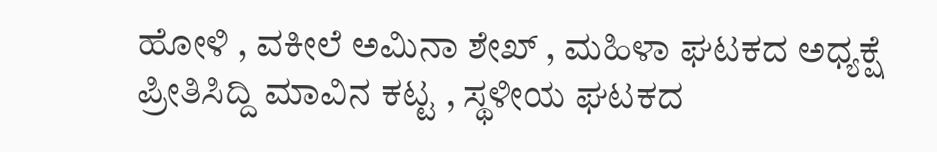ಹೋಳಿ , ವಕೀಲೆ ಅಮಿನಾ ಶೇಖ್ , ಮಹಿಳಾ ಘಟಕದ ಅಧ್ಯಕ್ಷೆ ಪ್ರೀತಿಸಿದ್ದಿ ಮಾವಿನ ಕಟ್ಟ , ಸ್ಥಳೀಯ ಘಟಕದ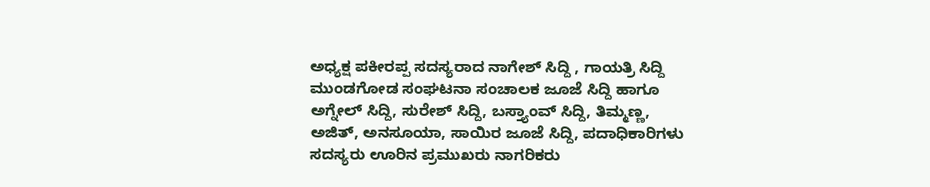ಅಧ್ಯಕ್ಷ ಪಕೀರಪ್ಪ ಸದಸ್ಯರಾದ ನಾಗೇಶ್ ಸಿದ್ದಿ , ಗಾಯತ್ರಿ ಸಿದ್ದಿ ಮುಂಡಗೋಡ ಸಂಘಟನಾ ಸಂಚಾಲಕ ಜೂಜೆ ಸಿದ್ದಿ ಹಾಗೂ ಅಗ್ನೇಲ್ ಸಿದ್ದಿ, ಸುರೇಶ್ ಸಿದ್ದಿ, ಬಸ್ತ್ಯಾಂವ್ ಸಿದ್ದಿ, ತಿಮ್ಮಣ್ಣ, ಅಜಿತ್, ಅನಸೂಯಾ, ಸಾಯಿರ ಜೂಜೆ ಸಿದ್ದಿ, ಪದಾಧಿಕಾರಿಗಳು ಸದಸ್ಯರು ಊರಿನ ಪ್ರಮುಖರು ನಾಗರಿಕರು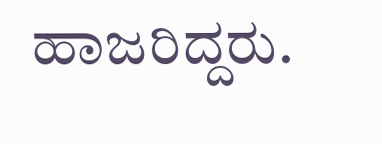ಹಾಜರಿದ್ದರು.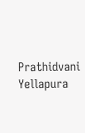Prathidvani Yellapura